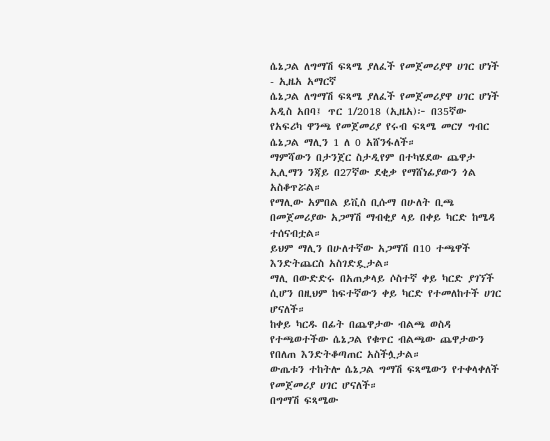ሴኔጋል ለግማሽ ፍጻሜ ያለፈች የመጀመሪያዋ ሀገር ሆነች - ኢዜአ አማርኛ
ሴኔጋል ለግማሽ ፍጻሜ ያለፈች የመጀመሪያዋ ሀገር ሆነች
አዲስ አበባ፤ ጥር 1/2018 (ኢዜአ)፦ በ35ኛው የአፍሪካ ዋንጫ የመጀመሪያ የሩብ ፍጻሜ መርሃ ግብር ሴኔጋል ማሊን 1 ለ 0 አሸንፋለች።
ማምሻውን በታንጀር ስታዲየም በተካሄደው ጨዋታ ኢሊማን ንጃይ በ27ኛው ደቂቃ የማሸነፊያውን ጎል አስቆጥሯል።
የማሊው አምበል ይቪስ ቢሱማ በሁለት ቢጫ በመጀመሪያው አጋማሽ ማብቂያ ላይ በቀይ ካርድ ከሜዳ ተሰናብቷል።
ይህም ማሊን በሁለተኛው አጋማሽ በ10 ተጫዋች እንድትጨርስ አስገድዷታል።
ማሊ በውድድሩ በአጠቃላይ ሶስተኛ ቀይ ካርድ ያገኘች ሲሆን በዚህም ከፍተኛውን ቀይ ካርድ የተመለከተች ሀገር ሆናለች።
ከቀይ ካርዱ በፊት በጨዋታው ብልጫ ወስዳ የተጫወተችው ሴኔጋል የቁጥር ብልጫው ጨዋታውን የበለጠ እንድትቆጣጠር አስችሏታል።
ውጤቱን ተከትሎ ሴኔጋል ግማሽ ፍጻሜውን የተቀላቀለች የመጀመሪያ ሀገር ሆናለች።
በግማሽ ፍጻሜው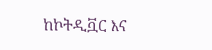ከኮትዲቯር እና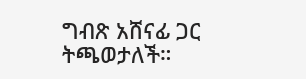ግብጽ አሸናፊ ጋር ትጫወታለች።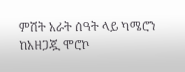ምሽት አራት ሰዓት ላይ ካሜሮን ከአዘጋጇ ሞሮኮ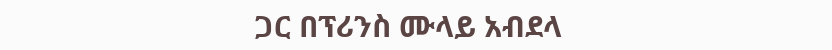ጋር በፕሪንስ ሙላይ አብደላ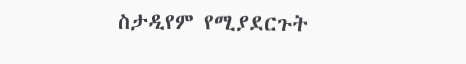ስታዲየም የሚያደርጉት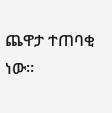ጨዋታ ተጠባቂ ነው።